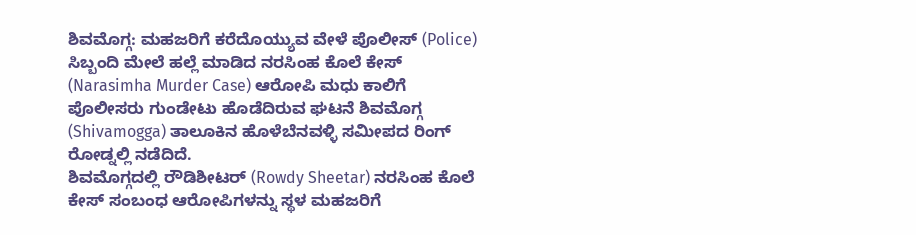ಶಿವಮೊಗ್ಗ: ಮಹಜರಿಗೆ ಕರೆದೊಯ್ಯುವ ವೇಳೆ ಪೊಲೀಸ್ (Police) ಸಿಬ್ಬಂದಿ ಮೇಲೆ ಹಲ್ಲೆ ಮಾಡಿದ ನರಸಿಂಹ ಕೊಲೆ ಕೇಸ್ (Narasimha Murder Case) ಆರೋಪಿ ಮಧು ಕಾಲಿಗೆ ಪೊಲೀಸರು ಗುಂಡೇಟು ಹೊಡೆದಿರುವ ಘಟನೆ ಶಿವಮೊಗ್ಗ (Shivamogga) ತಾಲೂಕಿನ ಹೊಳೆಬೆನವಳ್ಳಿ ಸಮೀಪದ ರಿಂಗ್ ರೋಡ್ನಲ್ಲಿ ನಡೆದಿದೆ.
ಶಿವಮೊಗ್ಗದಲ್ಲಿ ರೌಡಿಶೀಟರ್ (Rowdy Sheetar) ನರಸಿಂಹ ಕೊಲೆ ಕೇಸ್ ಸಂಬಂಧ ಆರೋಪಿಗಳನ್ನು ಸ್ಥಳ ಮಹಜರಿಗೆ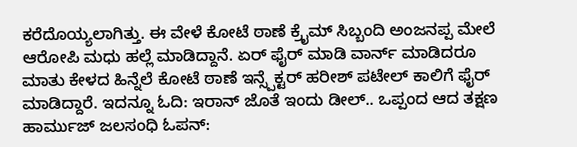ಕರೆದೊಯ್ಯಲಾಗಿತ್ತು. ಈ ವೇಳೆ ಕೋಟೆ ಠಾಣೆ ಕ್ರೈಮ್ ಸಿಬ್ಬಂದಿ ಅಂಜನಪ್ಪ ಮೇಲೆ ಆರೋಪಿ ಮಧು ಹಲ್ಲೆ ಮಾಡಿದ್ದಾನೆ. ಏರ್ ಫೈರ್ ಮಾಡಿ ವಾರ್ನ್ ಮಾಡಿದರೂ ಮಾತು ಕೇಳದ ಹಿನ್ನೆಲೆ ಕೋಟೆ ಠಾಣೆ ಇನ್ಸ್ಪೆಕ್ಟರ್ ಹರೀಶ್ ಪಟೇಲ್ ಕಾಲಿಗೆ ಫೈರ್ ಮಾಡಿದ್ದಾರೆ. ಇದನ್ನೂ ಓದಿ: ಇರಾನ್ ಜೊತೆ ಇಂದು ಡೀಲ್.. ಒಪ್ಪಂದ ಆದ ತಕ್ಷಣ ಹಾರ್ಮುಜ್ ಜಲಸಂಧಿ ಓಪನ್: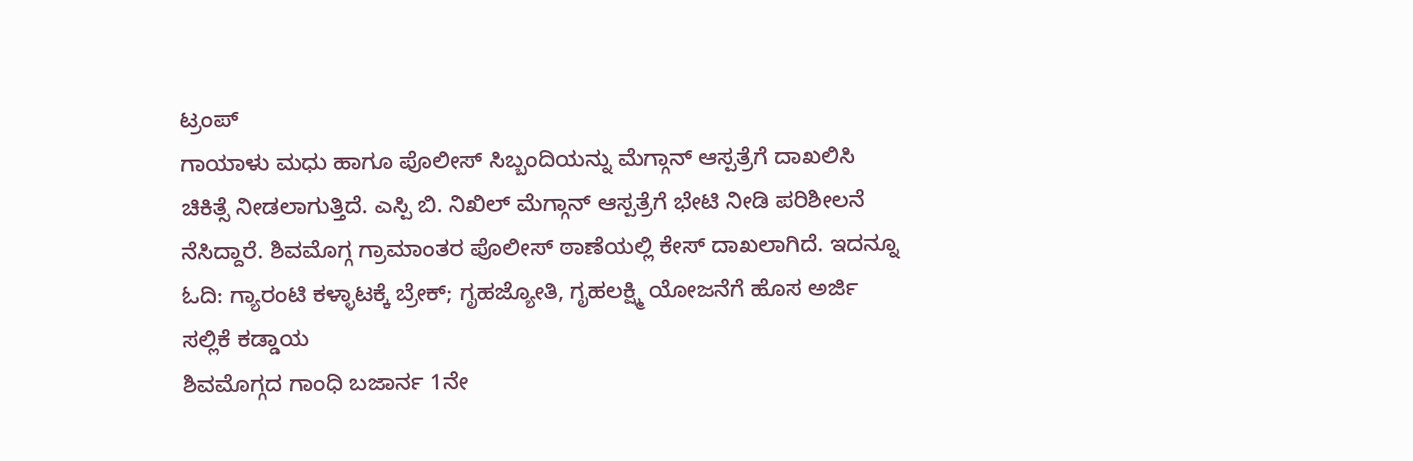ಟ್ರಂಪ್
ಗಾಯಾಳು ಮಧು ಹಾಗೂ ಪೊಲೀಸ್ ಸಿಬ್ಬಂದಿಯನ್ನು ಮೆಗ್ಗಾನ್ ಆಸ್ಪತ್ರೆಗೆ ದಾಖಲಿಸಿ ಚಿಕಿತ್ಸೆ ನೀಡಲಾಗುತ್ತಿದೆ. ಎಸ್ಪಿ ಬಿ. ನಿಖಿಲ್ ಮೆಗ್ಗಾನ್ ಆಸ್ಪತ್ರೆಗೆ ಭೇಟಿ ನೀಡಿ ಪರಿಶೀಲನೆ ನೆಸಿದ್ದಾರೆ. ಶಿವಮೊಗ್ಗ ಗ್ರಾಮಾಂತರ ಪೊಲೀಸ್ ಠಾಣೆಯಲ್ಲಿ ಕೇಸ್ ದಾಖಲಾಗಿದೆ. ಇದನ್ನೂ ಓದಿ: ಗ್ಯಾರಂಟಿ ಕಳ್ಳಾಟಕ್ಕೆ ಬ್ರೇಕ್; ಗೃಹಜ್ಯೋತಿ, ಗೃಹಲಕ್ಷ್ಮಿ ಯೋಜನೆಗೆ ಹೊಸ ಅರ್ಜಿ ಸಲ್ಲಿಕೆ ಕಡ್ಡಾಯ
ಶಿವಮೊಗ್ಗದ ಗಾಂಧಿ ಬಜಾರ್ನ 1ನೇ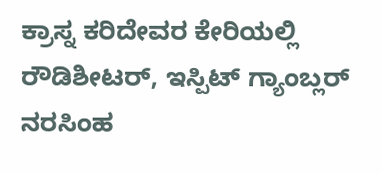ಕ್ರಾಸ್ನ ಕರಿದೇವರ ಕೇರಿಯಲ್ಲಿ ರೌಡಿಶೀಟರ್, ಇಸ್ಪಿಟ್ ಗ್ಯಾಂಬ್ಲರ್ ನರಸಿಂಹ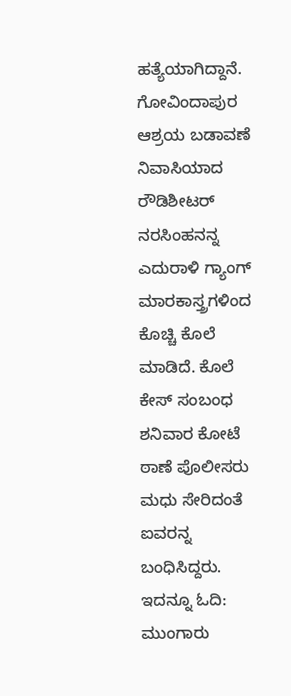ಹತ್ಯೆಯಾಗಿದ್ದಾನೆ. ಗೋವಿಂದಾಪುರ ಆಶ್ರಯ ಬಡಾವಣೆ ನಿವಾಸಿಯಾದ ರೌಡಿಶೀಟರ್ ನರಸಿಂಹನನ್ನ ಎದುರಾಳಿ ಗ್ಯಾಂಗ್ ಮಾರಕಾಸ್ತ್ರಗಳಿಂದ ಕೊಚ್ಚಿ ಕೊಲೆ ಮಾಡಿದೆ. ಕೊಲೆ ಕೇಸ್ ಸಂಬಂಧ ಶನಿವಾರ ಕೋಟೆ ಠಾಣೆ ಪೊಲೀಸರು ಮಧು ಸೇರಿದಂತೆ ಐವರನ್ನ ಬಂಧಿಸಿದ್ದರು. ಇದನ್ನೂ ಓದಿ: ಮುಂಗಾರು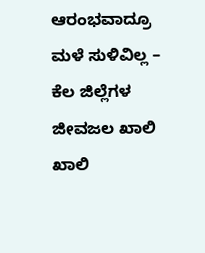ಆರಂಭವಾದ್ರೂ ಮಳೆ ಸುಳಿವಿಲ್ಲ – ಕೆಲ ಜಿಲ್ಲೆಗಳ ಜೀವಜಲ ಖಾಲಿ ಖಾಲಿ